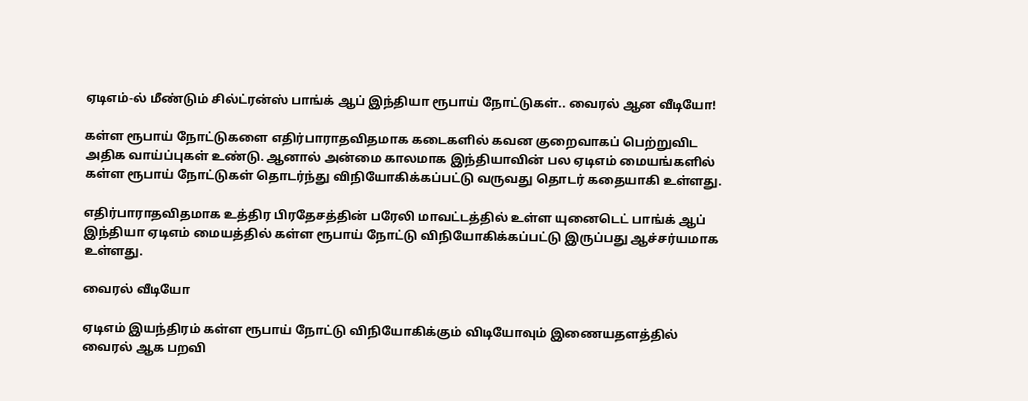ஏடிஎம்-ல் மீண்டும் சில்ட்ரன்ஸ் பாங்க் ஆப் இந்தியா ரூபாய் நோட்டுகள்.. வைரல் ஆன வீடியோ!

கள்ள ரூபாய் நோட்டுகளை எதிர்பாராதவிதமாக கடைகளில் கவன குறைவாகப் பெற்றுவிட அதிக வாய்ப்புகள் உண்டு. ஆனால் அன்மை காலமாக இந்தியாவின் பல ஏடிஎம் மையங்களில் கள்ள ரூபாய் நோட்டுகள் தொடர்ந்து விநியோகிக்கப்பட்டு வருவது தொடர் கதையாகி உள்ளது.

எதிர்பாராதவிதமாக உத்திர பிரதேசத்தின் பரேலி மாவட்டத்தில் உள்ள யுனைடெட் பாங்க் ஆப் இந்தியா ஏடிஎம் மையத்தில் கள்ள ரூபாய் நோட்டு விநியோகிக்கப்பட்டு இருப்பது ஆச்சர்யமாக உள்ளது.

வைரல் வீடியோ

ஏடிஎம் இயந்திரம் கள்ள ரூபாய் நோட்டு விநியோகிக்கும் விடியோவும் இணையதளத்தில் வைரல் ஆக பறவி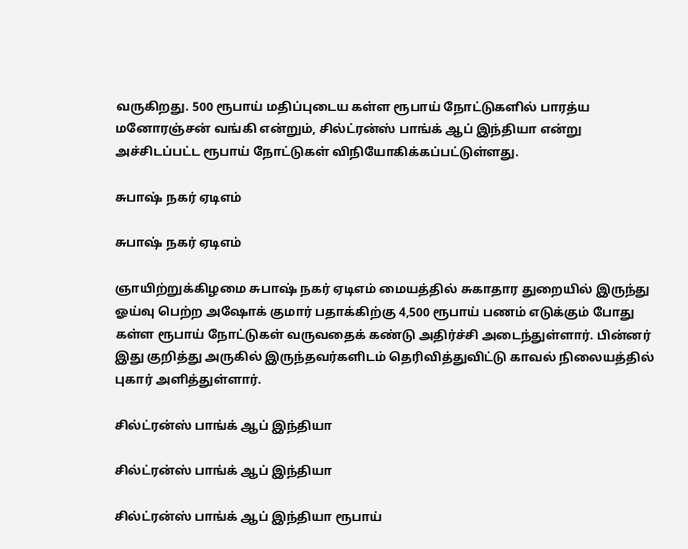வருகிறது. 500 ரூபாய் மதிப்புடைய கள்ள ரூபாய் நோட்டுகளில் பாரத்ய மனோரஞ்சன் வங்கி என்றும், சில்ட்ரன்ஸ் பாங்க் ஆப் இந்தியா என்று அச்சிடப்பட்ட ரூபாய் நோட்டுகள் விநியோகிக்கப்பட்டுள்ளது.

சுபாஷ் நகர் ஏடிஎம்

சுபாஷ் நகர் ஏடிஎம்

ஞாயிற்றுக்கிழமை சுபாஷ் நகர் ஏடிஎம் மையத்தில் சுகாதார துறையில் இருந்து ஓய்வு பெற்ற அஷோக் குமார் பதாக்கிற்கு 4,500 ரூபாய் பணம் எடுக்கும் போது கள்ள ரூபாய் நோட்டுகள் வருவதைக் கண்டு அதிர்ச்சி அடைந்துள்ளார். பின்னர் இது குறித்து அருகில் இருந்தவர்களிடம் தெரிவித்துவிட்டு காவல் நிலையத்தில் புகார் அளித்துள்ளார்.

சில்ட்ரன்ஸ் பாங்க் ஆப் இந்தியா

சில்ட்ரன்ஸ் பாங்க் ஆப் இந்தியா

சில்ட்ரன்ஸ் பாங்க் ஆப் இந்தியா ரூபாய்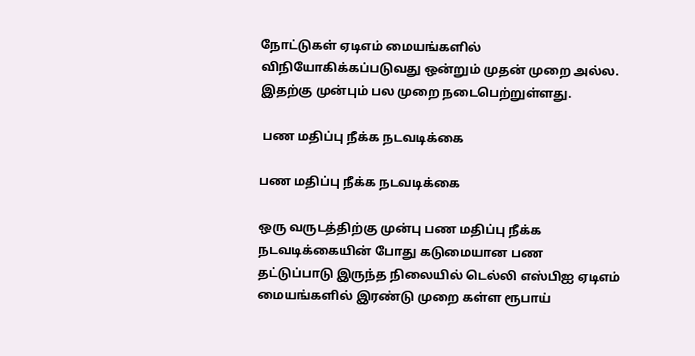நோட்டுகள் ஏடிஎம் மையங்களில் விநியோகிக்கப்படுவது ஒன்றும் முதன் முறை அல்ல. இதற்கு முன்பும் பல முறை நடைபெற்றுள்ளது.

 பண மதிப்பு நீக்க நடவடிக்கை

பண மதிப்பு நீக்க நடவடிக்கை

ஒரு வருடத்திற்கு முன்பு பண மதிப்பு நீக்க நடவடிக்கையின் போது கடுமையான பண தட்டுப்பாடு இருந்த நிலையில் டெல்லி எஸ்பிஐ ஏடிஎம் மையங்களில் இரண்டு முறை கள்ள ரூபாய்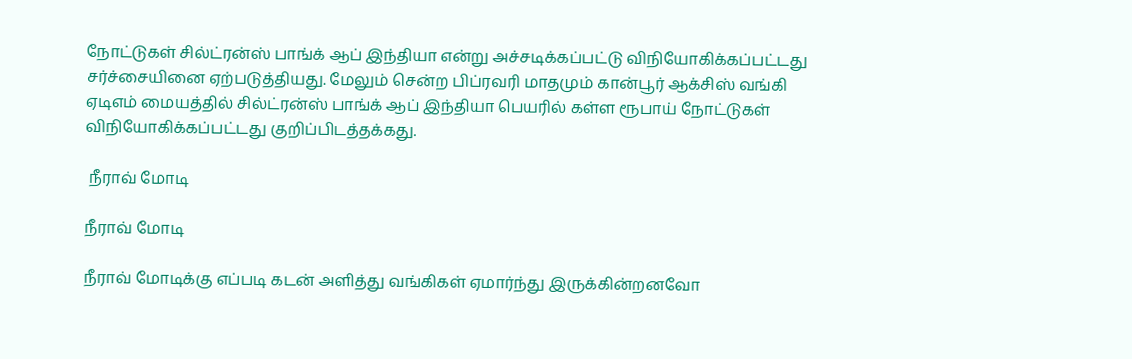நோட்டுகள் சில்ட்ரன்ஸ் பாங்க் ஆப் இந்தியா என்று அச்சடிக்கப்பட்டு விநியோகிக்கப்பட்டது சர்ச்சையினை ஏற்படுத்தியது. மேலும் சென்ற பிப்ரவரி மாதமும் கான்பூர் ஆக்சிஸ் வங்கி ஏடிஎம் மையத்தில் சில்ட்ரன்ஸ் பாங்க் ஆப் இந்தியா பெயரில் கள்ள ரூபாய் நோட்டுகள் விநியோகிக்கப்பட்டது குறிப்பிடத்தக்கது.

 நீராவ் மோடி

நீராவ் மோடி

நீராவ் மோடிக்கு எப்படி கடன் அளித்து வங்கிகள் ஏமார்ந்து இருக்கின்றனவோ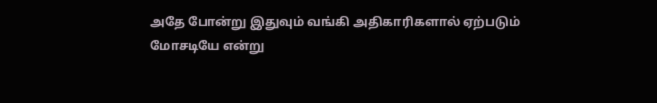அதே போன்று இதுவும் வங்கி அதிகாரிகளால் ஏற்படும் மோசடியே என்று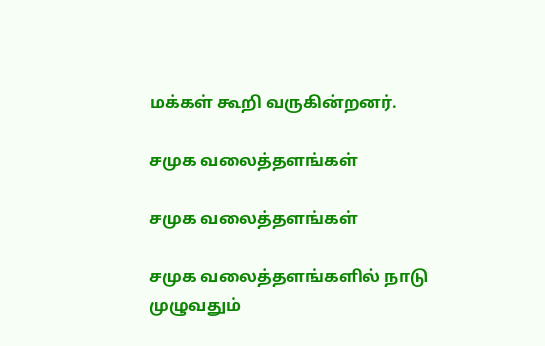மக்கள் கூறி வருகின்றனர்.

சமுக வலைத்தளங்கள்

சமுக வலைத்தளங்கள்

சமுக வலைத்தளங்களில் நாடு முழுவதும்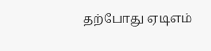தற்போது ஏடிஎம்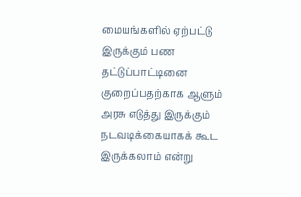மையங்களில் ஏற்பட்டு இருக்கும் பண தட்டுப்பாட்டினை குறைப்பதற்காக ஆளும் அரசு எடுத்து இருக்கும் நடவடிக்கையாகக் கூட இருக்கலாம் என்று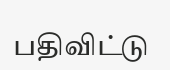பதிவிட்டு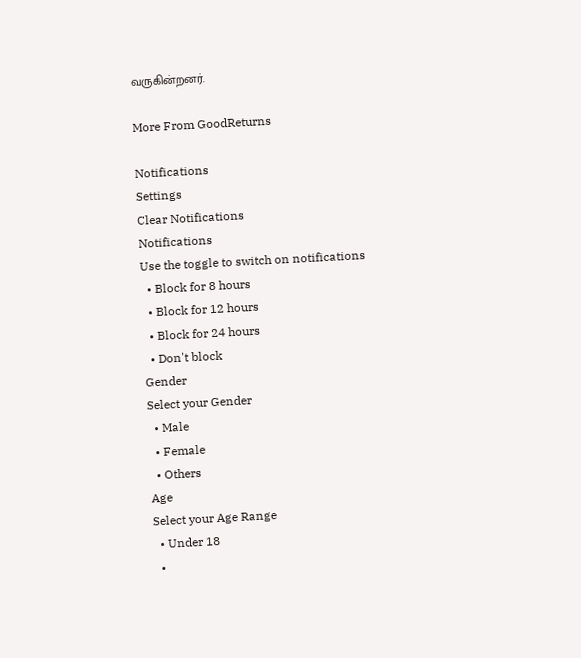வருகின்றனர்.

More From GoodReturns

Notifications
Settings
Clear Notifications
Notifications
Use the toggle to switch on notifications
  • Block for 8 hours
  • Block for 12 hours
  • Block for 24 hours
  • Don't block
Gender
Select your Gender
  • Male
  • Female
  • Others
Age
Select your Age Range
  • Under 18
  •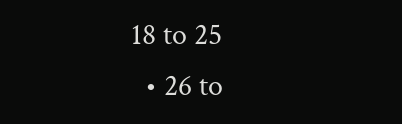18 to 25
  • 26 to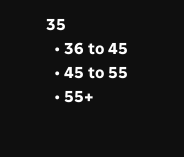35
  • 36 to 45
  • 45 to 55
  • 55+